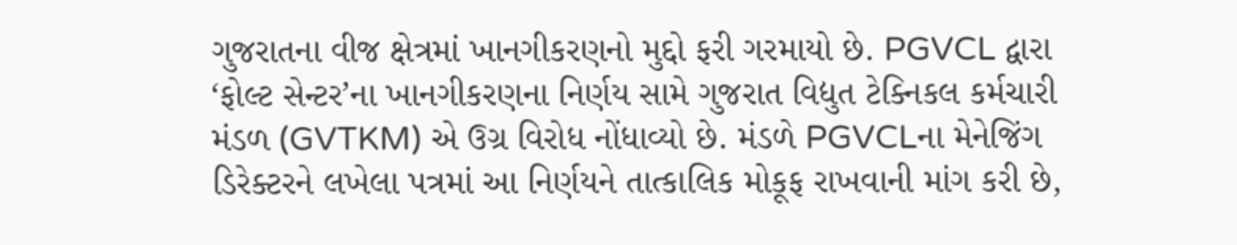ગુજરાતના વીજ ક્ષેત્રમાં ખાનગીકરણનો મુદ્દો ફરી ગરમાયો છે. PGVCL દ્વારા ‘ફોલ્ટ સેન્ટર’ના ખાનગીકરણના નિર્ણય સામે ગુજરાત વિદ્યુત ટેક્નિકલ કર્મચારી મંડળ (GVTKM) એ ઉગ્ર વિરોધ નોંધાવ્યો છે. મંડળે PGVCLના મેનેજિંગ ડિરેક્ટરને લખેલા પત્રમાં આ નિર્ણયને તાત્કાલિક મોકૂફ રાખવાની માંગ કરી છે,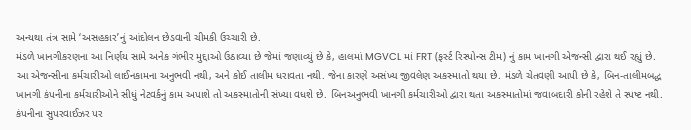અન્યથા તંત્ર સામે ‘અસહકાર’નું આંદોલન છેડવાની ચીમકી ઉચ્ચારી છે.
મંડળે ખાનગીકરણના આ નિર્ણય સામે અનેક ગંભીર મુદ્દાઓ ઉઠાવ્યા છે જેમાં જણાવ્યું છે કે, હાલમાં MGVCL માં FRT (ફર્સ્ટ રિસ્પોન્સ ટીમ) નું કામ ખાનગી એજન્સી દ્વારા થઈ રહ્યું છે. આ એજન્સીના કર્મચારીઓ લાઈનકામના અનુભવી નથી, અને કોઈ તાલીમ ધરાવતા નથી. જેના કારણે અસંખ્ય જીવલેણ અકસ્માતો થયા છે. મંડળે ચેતવણી આપી છે કે, બિન-તાલીમબદ્ધ ખાનગી કંપનીના કર્મચારીઓને સીધું નેટવર્કનું કામ અપાશે તો અકસ્માતોની સંખ્યા વધશે છે. બિનઅનુભવી ખાનગી કર્મચારીઓ દ્વારા થતા અકસ્માતોમાં જવાબદારી કોની રહેશે તે સ્પષ્ટ નથી. કંપનીના સુપરવાઈઝર પર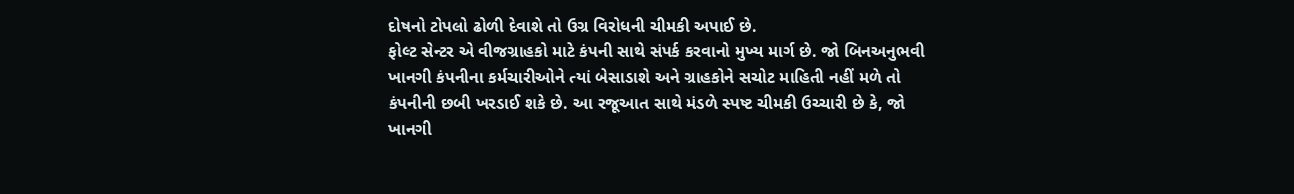દોષનો ટોપલો ઢોળી દેવાશે તો ઉગ્ર વિરોધની ચીમકી અપાઈ છે.
ફોલ્ટ સેન્ટર એ વીજગ્રાહકો માટે કંપની સાથે સંપર્ક કરવાનો મુખ્ય માર્ગ છે. જો બિનઅનુભવી ખાનગી કંપનીના કર્મચારીઓને ત્યાં બેસાડાશે અને ગ્રાહકોને સચોટ માહિતી નહીં મળે તો કંપનીની છબી ખરડાઈ શકે છે. આ રજૂઆત સાથે મંડળે સ્પષ્ટ ચીમકી ઉચ્ચારી છે કે, જો ખાનગી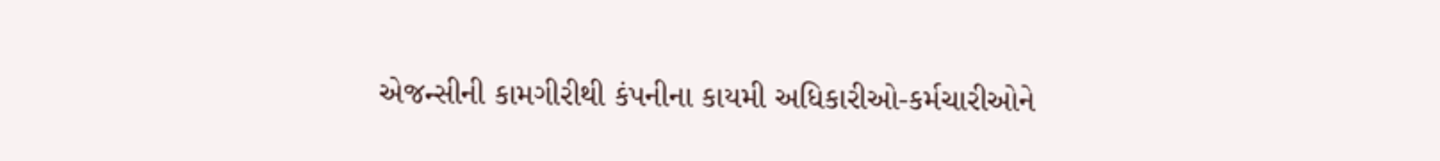એજન્સીની કામગીરીથી કંપનીના કાયમી અધિકારીઓ-કર્મચારીઓને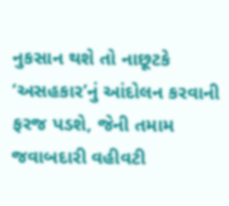નુકસાન થશે તો નાછૂટકે ‘અસહકાર’નું આંદોલન કરવાની ફરજ પડશે, જેની તમામ જવાબદારી વહીવટી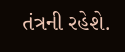તંત્રની રહેશે.